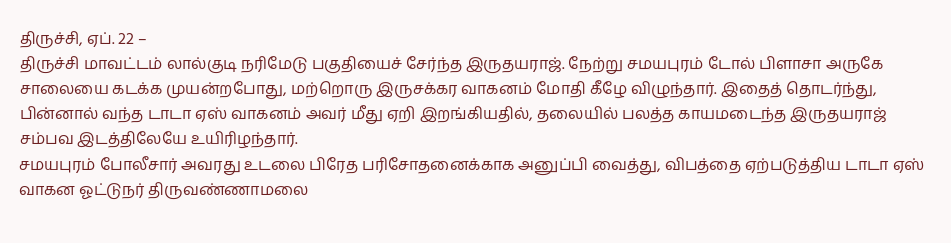திருச்சி, ஏப். 22 –
திருச்சி மாவட்டம் லால்குடி நரிமேடு பகுதியைச் சேர்ந்த இருதயராஜ். நேற்று சமயபுரம் டோல் பிளாசா அருகே சாலையை கடக்க முயன்றபோது, மற்றொரு இருசக்கர வாகனம் மோதி கீழே விழுந்தார். இதைத் தொடர்ந்து, பின்னால் வந்த டாடா ஏஸ் வாகனம் அவர் மீது ஏறி இறங்கியதில், தலையில் பலத்த காயமடைந்த இருதயராஜ் சம்பவ இடத்திலேயே உயிரிழந்தார்.
சமயபுரம் போலீசார் அவரது உடலை பிரேத பரிசோதனைக்காக அனுப்பி வைத்து, விபத்தை ஏற்படுத்திய டாடா ஏஸ் வாகன ஓட்டுநர் திருவண்ணாமலை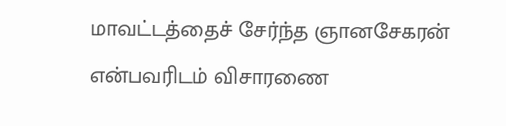மாவட்டத்தைச் சேர்ந்த ஞானசேகரன் என்பவரிடம் விசாரணை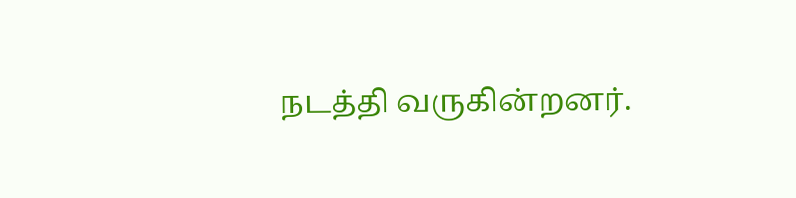நடத்தி வருகின்றனர்.